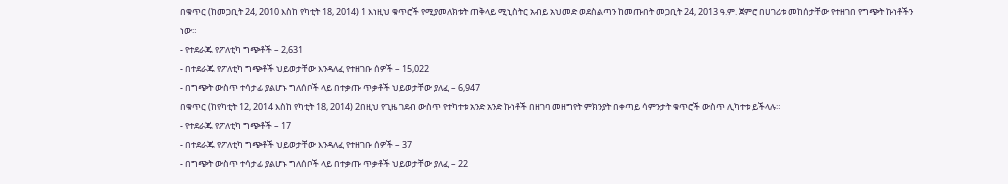በቁጥር (ከመጋቢት 24, 2010 እስከ የካቲት 18, 2014) 1 እነዚህ ቁጥሮች የሚያመለክቱት ጠቅላይ ሚኒስትር አብይ አህመድ ወደስልጣን ከመጡበት መጋቢት 24, 2013 ዓ.ም. ጀምሮ በሀገሪቱ መከሰታቸው የተዘገበ የግጭት ኩነቶችን ነው።
- የተደራጁ የፖለቲካ ግጭቶች – 2,631
- በተደራጁ የፖለቲካ ግጭቶች ህይወታቸው እንዳለፈ የተዘገቡ ሰዎች – 15,022
- በግጭት ውስጥ ተሳታፊ ያልሆኑ ግለሰቦች ላይ በተቃጡ ጥቃቶች ህይወታቸው ያለፈ – 6,947
በቁጥር (ከየካቲት 12, 2014 እስከ የካቲት 18, 2014) 2በዚህ የጊዜ ገደብ ውስጥ የተካተቱ አንድ አንድ ኩነቶች በዘገባ መዘግየት ምክንያት በቀጣይ ሳምንታት ቁጥሮች ውስጥ ሊካተቱ ይችላሉ።
- የተደራጁ የፖለቲካ ግጭቶች – 17
- በተደራጁ የፖለቲካ ግጭቶች ህይወታቸው እንዳለፈ የተዘገቡ ሰዎች – 37
- በግጭት ውስጥ ተሳታፊ ያልሆኑ ግለሰቦች ላይ በተቃጡ ጥቃቶች ህይወታቸው ያለፈ – 22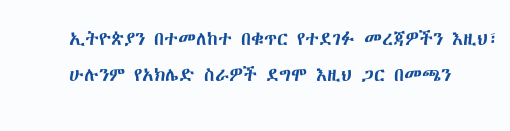ኢትዮጵያን በተመለከተ በቁጥር የተደገፉ መረጃዎችን እዚህ፣ ሁሉንም የአክሌድ ስራዎች ደግሞ እዚህ ጋር በመጫን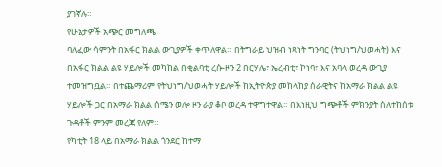ያገኛሉ።
የሁኔታዎች አጭር መግለጫ
ባለፈው ሳምንት በአፋር ክልል ውጊያዎች ቀጥለዋል። በትግራይ ህዝብ ነጻነት ግንባር (ትህነግ/ህወሓት) እና በአፋር ክልል ልዩ ሃይሎች መካከል በቂልባቲ ረሱ-ዞን 2 በርሃሌ፣ ኤረብቲ፣ ኮነባ፣ እና አባላ ወረዳ ውጊያ ተመዝግቧል። በተጨማሪም የትህነግ/ህወሓት ሃይሎች ከኢትዮጵያ መከላከያ ሰራዊትና ከአማራ ክልል ልዩ ሃይሎች ጋር በአማራ ክልል ሰሜን ወሎ ዞን ራያ ቆቦ ወረዳ ተዋግተዋል። በእነዚህ ግጭቶች ምክንያት ስለተከሰቱ ጉዳቶች ምንም መረጃ የለም።
የካቲት 18 ላይ በአማራ ክልል ጎንደር ከተማ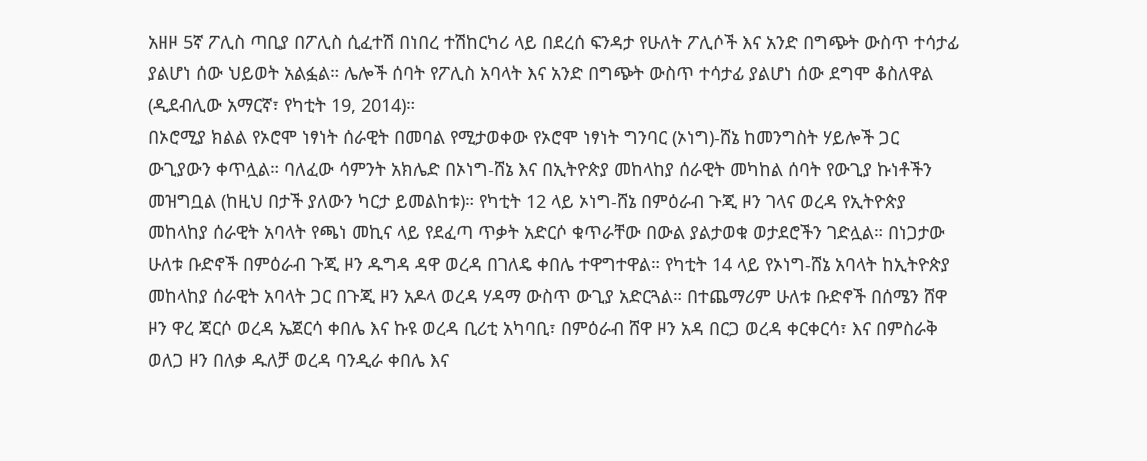አዘዞ 5ኛ ፖሊስ ጣቢያ በፖሊስ ሲፈተሽ በነበረ ተሽከርካሪ ላይ በደረሰ ፍንዳታ የሁለት ፖሊሶች እና አንድ በግጭት ውስጥ ተሳታፊ ያልሆነ ሰው ህይወት አልፏል። ሌሎች ሰባት የፖሊስ አባላት እና አንድ በግጭት ውስጥ ተሳታፊ ያልሆነ ሰው ደግሞ ቆስለዋል (ዲደብሊው አማርኛ፣ የካቲት 19, 2014)።
በኦሮሚያ ክልል የኦሮሞ ነፃነት ሰራዊት በመባል የሚታወቀው የኦሮሞ ነፃነት ግንባር (ኦነግ)-ሸኔ ከመንግስት ሃይሎች ጋር ውጊያውን ቀጥሏል። ባለፈው ሳምንት አክሌድ በኦነግ-ሸኔ እና በኢትዮጵያ መከላከያ ሰራዊት መካከል ሰባት የውጊያ ኩነቶችን መዝግቧል (ከዚህ በታች ያለውን ካርታ ይመልከቱ)። የካቲት 12 ላይ ኦነግ-ሸኔ በምዕራብ ጉጂ ዞን ገላና ወረዳ የኢትዮጵያ መከላከያ ሰራዊት አባላት የጫነ መኪና ላይ የደፈጣ ጥቃት አድርሶ ቁጥራቸው በውል ያልታወቁ ወታደሮችን ገድሏል። በነጋታው ሁለቱ ቡድኖች በምዕራብ ጉጂ ዞን ዱግዳ ዳዋ ወረዳ በገለዴ ቀበሌ ተዋግተዋል። የካቲት 14 ላይ የኦነግ-ሸኔ አባላት ከኢትዮጵያ መከላከያ ሰራዊት አባላት ጋር በጉጂ ዞን አዶላ ወረዳ ሃዳማ ውስጥ ውጊያ አድርጓል። በተጨማሪም ሁለቱ ቡድኖች በሰሜን ሸዋ ዞን ዋረ ጃርሶ ወረዳ ኤጀርሳ ቀበሌ እና ኩዩ ወረዳ ቢሪቲ አካባቢ፣ በምዕራብ ሸዋ ዞን አዳ በርጋ ወረዳ ቀርቀርሳ፣ እና በምስራቅ ወለጋ ዞን በለቃ ዱለቻ ወረዳ ባንዲራ ቀበሌ እና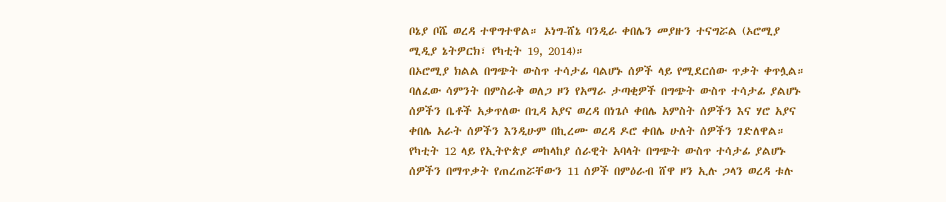ቦኔያ ቦሼ ወረዳ ተዋግተዋል። ኦነግ-ሸኔ ባንዲራ ቀበሌን መያዙን ተናግሯል (ኦሮሚያ ሚዲያ ኔትዎርክ፣ የካቲት 19, 2014)።
በኦሮሚያ ክልል በግጭት ውስጥ ተሳታፊ ባልሆኑ ሰዎች ላይ የሚደርሰው ጥቃት ቀጥሏል። ባለፈው ሳምንት በምስራቅ ወለጋ ዞን የአማራ ታጣቂዎች በግጭት ውስጥ ተሳታፊ ያልሆኑ ሰዎችን ቤቶች አቃጥለው በጊዳ አያና ወረዳ በነጌሶ ቀበሌ አምስት ሰዎችን እና ሃሮ አያና ቀበሌ አራት ሰዎችን እንዲሁም በኪረሙ ወረዳ ዶሮ ቀበሌ ሁለት ሰዎችን ገድለዋል። የካቲት 12 ላይ የኢትዮጵያ መከላከያ ሰራዊት አባላት በግጭት ውስጥ ተሳታፊ ያልሆኑ ሰዎችን በማጥቃት የጠረጠሯቸውን 11 ሰዎች በምዕራብ ሸዋ ዞን ኢሉ ጋላን ወረዳ ቱሉ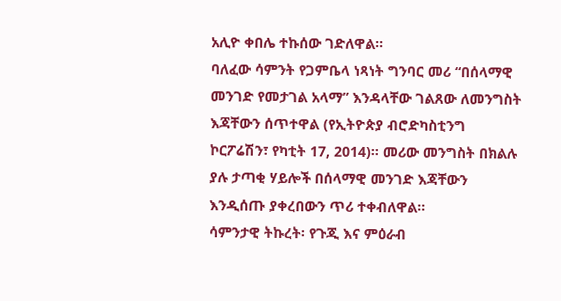አሊዮ ቀበሌ ተኩሰው ገድለዋል።
ባለፈው ሳምንት የጋምቤላ ነጻነት ግንባር መሪ “በሰላማዊ መንገድ የመታገል አላማ” እንዳላቸው ገልጸው ለመንግስት እጃቸውን ሰጥተዋል (የኢትዮጵያ ብሮድካስቲንግ ኮርፖሬሽን፣ የካቲት 17, 2014)። መሪው መንግስት በክልሉ ያሉ ታጣቂ ሃይሎች በሰላማዊ መንገድ እጃቸውን እንዲሰጡ ያቀረበውን ጥሪ ተቀብለዋል።
ሳምንታዊ ትኩረት፡ የጉጂ እና ምዕራብ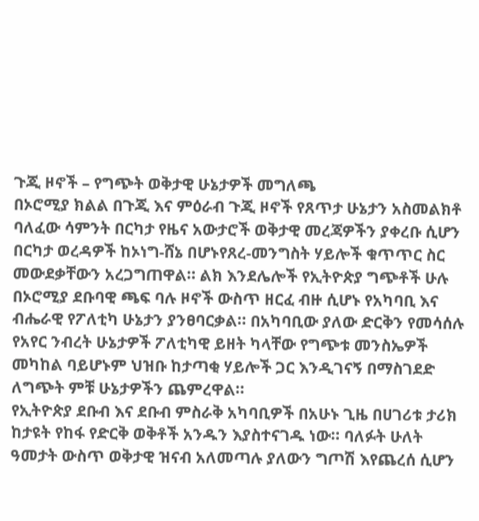ጉጂ ዞኖች – የግጭት ወቅታዊ ሁኔታዎች መግለጫ
በኦሮሚያ ክልል በጉጂ እና ምዕራብ ጉጂ ዞኖች የጸጥታ ሁኔታን አስመልክቶ ባለፈው ሳምንት በርካታ የዜና አውታሮች ወቅታዊ መረጃዎችን ያቀረቡ ሲሆን በርካታ ወረዳዎች ከኦነግ-ሸኔ በሆኑየጸረ-መንግስት ሃይሎች ቁጥጥር ስር መውደቃቸውን አረጋግጠዋል። ልክ እንደሌሎች የኢትዮጵያ ግጭቶች ሁሉ በኦሮሚያ ደቡባዊ ጫፍ ባሉ ዞኖች ውስጥ ዘርፈ ብዙ ሲሆኑ የአካባቢ እና ብሔራዊ የፖለቲካ ሁኔታን ያንፀባርቃል። በአካባቢው ያለው ድርቅን የመሳሰሉ የአየር ንብረት ሁኔታዎች ፖለቲካዊ ይዘት ካላቸው የግጭቱ መንስኤዎች መካከል ባይሆኑም ህዝቡ ከታጣቂ ሃይሎች ጋር እንዲገናኝ በማስገደድ ለግጭት ምቹ ሁኔታዎችን ጨምረዋል።
የኢትዮጵያ ደቡብ እና ደቡብ ምስራቅ አካባቢዎች በአሁኑ ጊዜ በሀገሪቱ ታሪክ ከታዩት የከፋ የድርቅ ወቅቶች አንዱን እያስተናገዱ ነው። ባለፉት ሁለት ዓመታት ውስጥ ወቅታዊ ዝናብ አለመጣሉ ያለውን ግጦሽ እየጨረሰ ሲሆን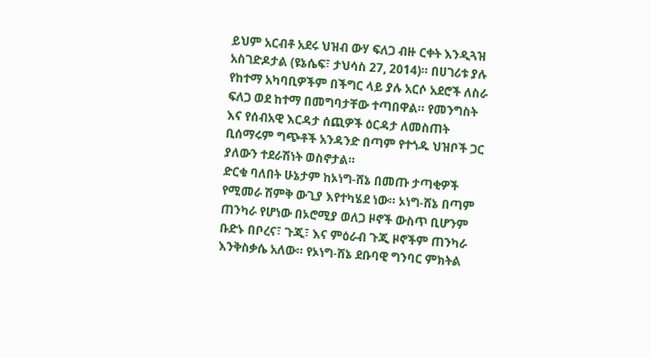ይህም አርብቶ አደሩ ህዝብ ውሃ ፍለጋ ብዙ ርቀት እንዲጓዝ አስገድዶታል (ዩኔሴፍ፣ ታህሳስ 27, 2014)። በሀገሪቱ ያሉ የከተማ አካባቢዎችም በችግር ላይ ያሉ አርሶ አደሮች ለስራ ፍለጋ ወደ ከተማ በመግባታቸው ተጣበዋል። የመንግስት እና የሰብአዊ እርዳታ ሰጪዎች ዕርዳታ ለመስጠት ቢሰማሩም ግጭቶች አንዳንድ በጣም የተጎዱ ህዝቦች ጋር ያለውን ተደራሽነት ወስኖታል።
ድርቁ ባለበት ሁኔታም ከኦነግ-ሸኔ በመጡ ታጣቂዎች የሚመራ ሽምቅ ውጊያ እየተካሄደ ነው። ኦነግ-ሸኔ በጣም ጠንካራ የሆነው በኦሮሚያ ወለጋ ዞኖች ውስጥ ቢሆንም ቡድኑ በቦረና፣ ጉጂ፣ እና ምዕራብ ጉጂ ዞኖችም ጠንካራ እንቅስቃሴ አለው። የኦነግ-ሸኔ ደቡባዊ ግንባር ምክትል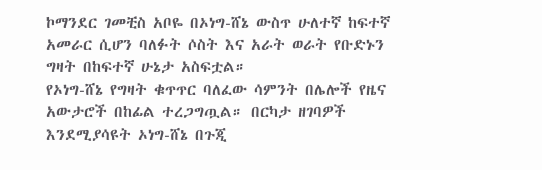ኮማንደር ገመቺስ አቦዬ በኦነግ-ሸኔ ውስጥ ሁለተኛ ከፍተኛ አመራር ሲሆን ባለፉት ሶስት እና አራት ወራት የቡድኑን ግዛት በከፍተኛ ሁኔታ አስፍቷል።
የኦነግ-ሸኔ የግዛት ቁጥጥር ባለፈው ሳምንት በሌሎች የዜና አውታሮች በከፊል ተረጋግጧል። በርካታ ዘገባዎች እንደሚያሳዩት ኦነግ-ሸኔ በጉጂ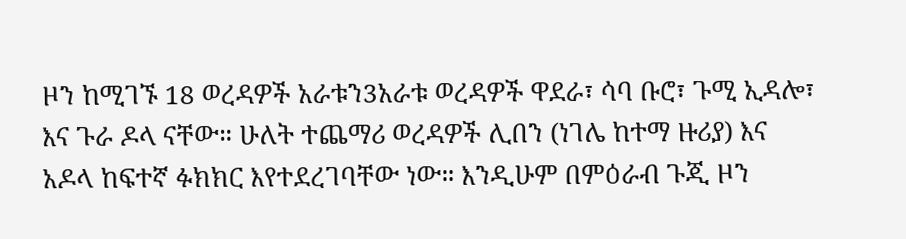ዞን ከሚገኙ 18 ወረዳዎች አራቱን3አራቱ ወረዳዎች ዋደራ፣ ሳባ ቡሮ፣ ጉሚ ኢዳሎ፣ እና ጉራ ዶላ ናቸው። ሁለት ተጨማሪ ወረዳዎች ሊበን (ነገሌ ከተማ ዙሪያ) እና አዶላ ከፍተኛ ፉክክር እየተደረገባቸው ነው። እንዲሁም በምዕራብ ጉጂ ዞን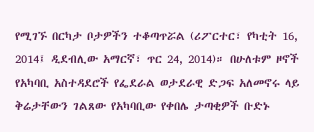የሚገኙ በርካታ ቦታዎችን ተቆጣጥሯል (ሪፖርተር፣ የካቲት 16, 2014፤ ዲደብሊው አማርኛ፣ ጥር 24, 2014)። በሁለቱም ዞኖች የአካባቢ አስተዳደሮች የፌደራል ወታደራዊ ድጋፍ አለመኖሩ ላይ ቅሬታቸውን ገልጸው የአካባቢው የቀበሌ ታጣቂዎች ቡድኑ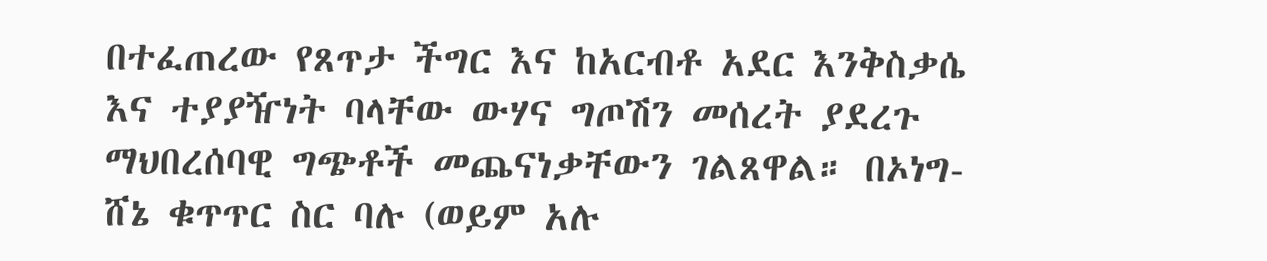በተፈጠረው የጸጥታ ችግር እና ከአርብቶ አደር እንቅስቃሴ እና ተያያዥነት ባላቸው ውሃና ግጦሽን መሰረት ያደረጉ ማህበረሰባዊ ግጭቶች መጨናነቃቸውን ገልጸዋል። በኦነግ-ሸኔ ቁጥጥር ስር ባሉ (ወይም አሉ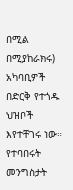በሚል በሚያከራክሩ) አካባቢዎች በድርቅ የተጎዱ ህዝቦች እየተቸገሩ ነው። የተባበሩት መንግስታት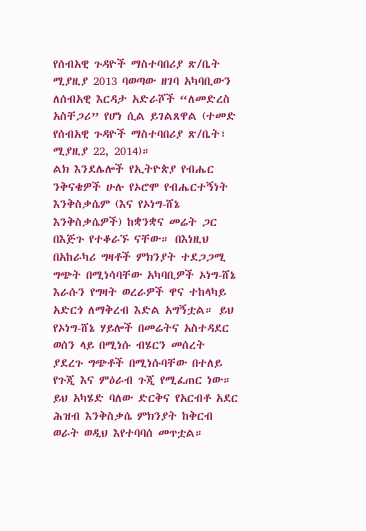የሰብአዊ ጉዳዮች ማስተባበሪያ ጽ/ቤት ሚያዚያ 2013 ባወጣው ዘገባ አካባቢውን ለሰብአዊ እርዳታ አድራሾች “ለመድረስ አስቸጋሪ” የሆነ ሲል ይገልጸዋል (ተመድ የሰብአዊ ጉዳዮች ማስተባበሪያ ጽ/ቤት፣ ሚያዚያ 22, 2014)።
ልክ እንደሌሎች የኢትዮጵያ የብሔር ንቅናቄዎች ሁሉ የኦሮሞ የብሔርተኝነት እንቅስቃሴም (እና የኦነግ-ሸኔ እንቅስቃሴዎች) ከቋንቋና መሬት ጋር በእጅጉ የተቆራኙ ናቸው። በእነዚህ በአከራካሪ ግዛቶች ምክንያት ተደጋጋሚ ግጭት በሚነሳባቸው አካባቢዎች ኦነግ-ሸኔ እራሱን የግዛት ወረራዎች ዋና ተከላካይ አድርጎ ለማቅረብ እድል አግኝቷል። ይህ የኦነግ-ሸኔ ሃይሎች በመሬትና አስተዳደር ወሰን ላይ በሚነሱ ብሄርን መሰረት ያደረጉ ግጭቶች በሚነሱባቸው በተለይ የጉጂ እና ምዕራብ ጉጂ የሚፈጠር ነው። ይህ አካሄድ ባለው ድርቅና የአርብቶ አደር ሕዝብ እንቅስቃሴ ምክንያት ከቅርብ ወራት ወዲህ እየተባባሰ መጥቷል።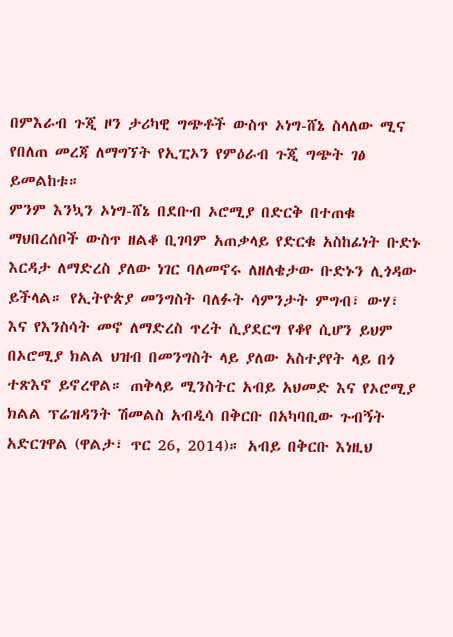በምእራብ ጉጂ ዞን ታሪካዊ ግጭቶች ውስጥ ኦነግ-ሸኔ ስላለው ሚና የበለጠ መረጃ ለማግኘት የኢፒኦን የምዕራብ ጉጂ ግጭት ገፅ ይመልከቱ።
ምንም እንኳን ኦነግ-ሸኔ በደቡብ ኦሮሚያ በድርቅ በተጠቁ ማህበረሰቦች ውስጥ ዘልቆ ቢገባም አጠቃላይ የድርቁ አስከፊነት ቡድኑ እርዳታ ለማድረስ ያለው ነገር ባለመኖሩ ለዘለቄታው ቡድኑን ሊጎዳው ይችላል። የኢትዮጵያ መንግስት ባለፉት ሳምንታት ምግብ፣ ውሃ፣ እና የእንስሳት መኖ ለማድረስ ጥረት ሲያደርግ የቆየ ሲሆን ይህም በኦሮሚያ ክልል ህዝብ በመንግስት ላይ ያለው አስተያየት ላይ በጎ ተጽእኖ ይኖረዋል። ጠቅላይ ሚንስትር አብይ አህመድ እና የኦሮሚያ ክልል ፕሬዝዳንት ሽመልስ አብዲሳ በቅርቡ በአካባቢው ጉብኝት አድርገዋል (ዋልታ፣ ጥር 26, 2014)። አብይ በቅርቡ እነዚህ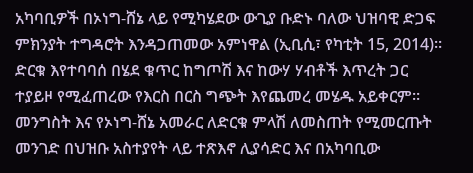አካባቢዎች በኦነግ-ሸኔ ላይ የሚካሄደው ውጊያ ቡድኑ ባለው ህዝባዊ ድጋፍ ምክንያት ተግዳሮት እንዳጋጠመው አምነዋል (ኢቢሲ፣ የካቲት 15, 2014)።
ድርቁ እየተባባሰ በሄደ ቁጥር ከግጦሽ እና ከውሃ ሃብቶች እጥረት ጋር ተያይዞ የሚፈጠረው የእርስ በርስ ግጭት እየጨመረ መሄዱ አይቀርም። መንግስት እና የኦነግ-ሸኔ አመራር ለድርቁ ምላሽ ለመስጠት የሚመርጡት መንገድ በህዝቡ አስተያየት ላይ ተጽእኖ ሊያሳድር እና በአካባቢው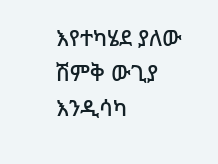እየተካሄደ ያለው ሽምቅ ውጊያ እንዲሳካ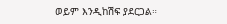ወይም እንዲከሽፍ ያደርጋል።